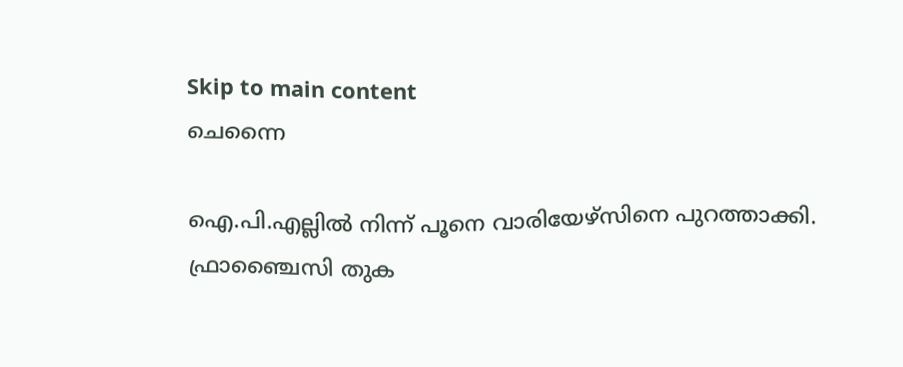Skip to main content
ചെന്നൈ

ഐ.പി.എല്ലില്‍ നിന്ന് പൂനെ വാരിയേഴ്സിനെ പുറത്താക്കി. ഫ്രാഞ്ചൈസി തുക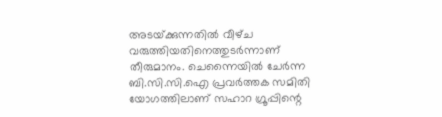അടയ്‌ക്കുന്നതില്‍ വീഴ്‌ച വരുത്തിയതിനെത്തുടര്‍ന്നാണ് തീരുമാനം. ചെന്നൈയില്‍ ചേര്‍ന്ന ബി.സി.സി.ഐ പ്രവര്‍ത്തക സമിതി യോഗത്തിലാണ് സഹാറ ഗ്രൂപ്പിന്റെ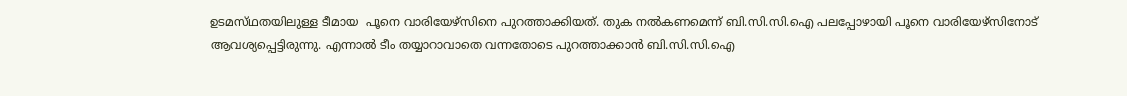ഉടമസ്‌ഥതയിലുള്ള ടീമായ  പൂനെ വാരിയേഴ്സിനെ പുറത്താക്കിയത്. തുക നൽകണമെന്ന് ബി.സി.സി.ഐ പലപ്പോഴായി പൂനെ വാരിയേഴ്സിനോട് ആവശ്യപ്പെട്ടിരുന്നു. എന്നാൽ ടീം തയ്യാറാവാതെ വന്നതോടെ പുറത്താക്കാൻ ബി.സി.സി.ഐ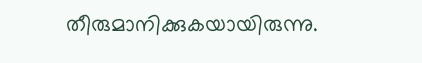തീരുമാനിക്കുകയായിരുന്നു.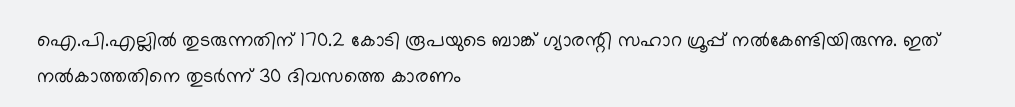ഐ.പി.എല്ലില്‍ തുടരുന്നതിന്‌ 170.2 കോടി രൂപയുടെ ബാങ്ക്‌ ഗ്യാരന്റി സഹാറ ഗ്രൂപ്പ്‌ നല്‍കേണ്ടിയിരുന്നു. ഇത്‌ നല്‍കാത്തതിനെ തുടര്‍ന്ന്‌ 30 ദിവസത്തെ കാരണം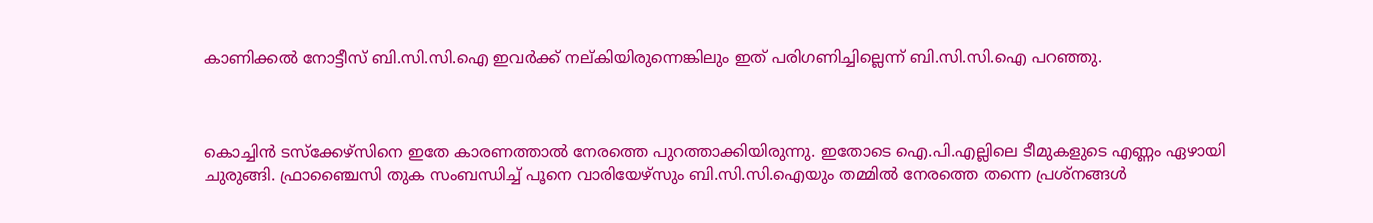കാണിക്കല്‍ നോട്ടീസ്‌ ബി.സി.സി.ഐ ഇവര്‍ക്ക്‌ നല്കിയിരുന്നെങ്കിലും ഇത് പരിഗണിച്ചില്ലെന്ന് ബി.സി.സി.ഐ പറഞ്ഞു.



കൊച്ചിന്‍ ടസ്ക്കേഴ്സിനെ ഇതേ കാരണത്താല്‍ നേരത്തെ പുറത്താക്കിയിരുന്നു. ഇതോടെ ഐ.പി.എല്ലിലെ ടീമുകളുടെ എണ്ണം ഏഴായി ചുരുങ്ങി. ഫ്രാഞ്ചൈസി തുക സംബന്ധിച്ച് പൂനെ വാരിയേഴ്സും ബി.സി.സി.ഐയും തമ്മിൽ നേരത്തെ തന്നെ പ്രശ്നങ്ങള്‍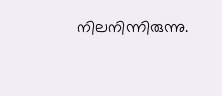നിലനിന്നിരുന്നു.